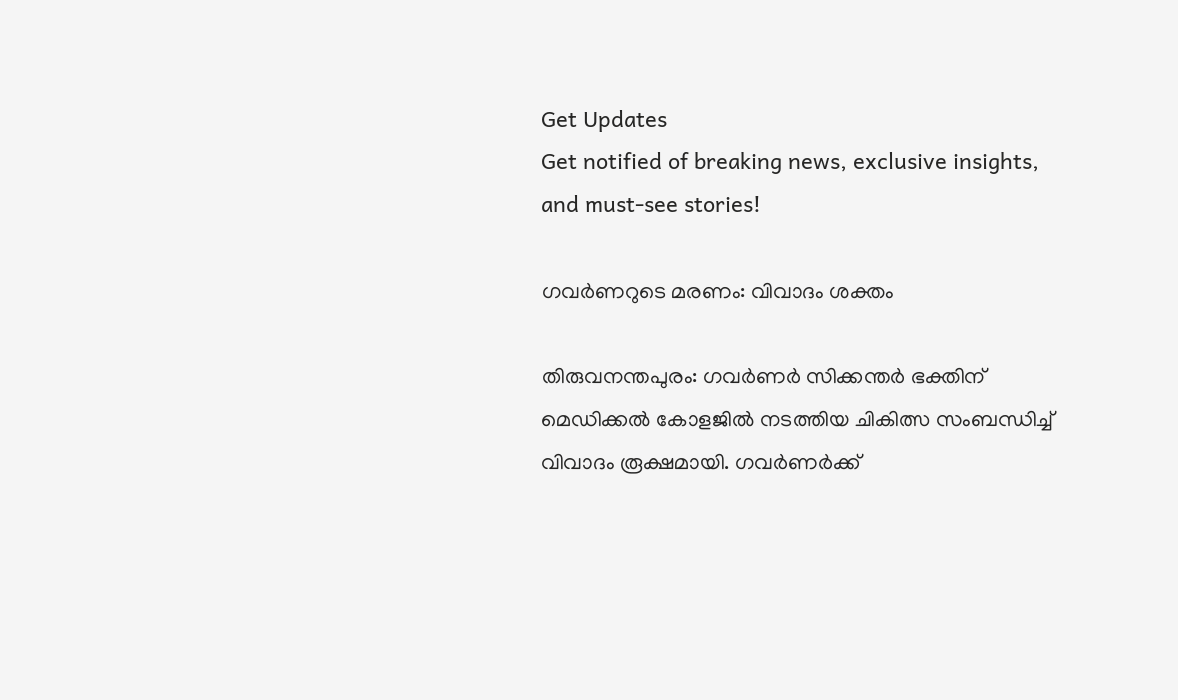Get Updates
Get notified of breaking news, exclusive insights, and must-see stories!

ഗവര്‍ണറുടെ മരണം: വിവാദം ശക്തം

തിരുവനന്തപുരം: ഗവര്‍ണര്‍ സിക്കന്തര്‍ ഭക്തിന് മെഡിക്കല്‍ കോളജില്‍ നടത്തിയ ചികിത്സ സംബന്ധിച്ച് വിവാദം രൂക്ഷമായി. ഗവര്‍ണര്‍ക്ക്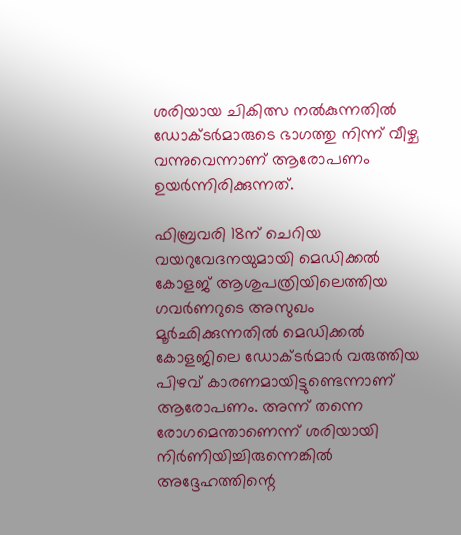ശരിയായ ചികിത്സ നല്‍കുന്നതില്‍ ഡോക്ടര്‍മാരുടെ ഭാഗത്തു നിന്ന് വീഴ്ച വന്നുവെന്നാണ് ആരോപണം ഉയര്‍ന്നിരിക്കുന്നത്.

ഫിബ്രവരി 18ന് ചെറിയ വയറുവേദനയുമായി മെഡിക്കല്‍ കോളജ് ആശുപത്രിയിലെത്തിയ ഗവര്‍ണറുടെ അസുഖം മൂര്‍ഛിക്കുന്നതില്‍ മെഡിക്കല്‍ കോളജിലെ ഡോക്ടര്‍മാര്‍ വരുത്തിയ പിഴവ് കാരണമായിട്ടുണ്ടെന്നാണ് ആരോപണം. അന്ന് തന്നെ രോഗമെന്താണെന്ന് ശരിയായി നിര്‍ണിയിച്ചിരുന്നെങ്കില്‍ അദ്ദേഹത്തിന്റെ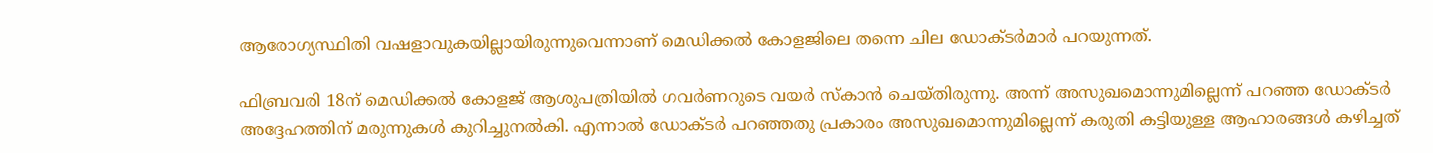ആരോഗ്യസ്ഥിതി വഷളാവുകയില്ലായിരുന്നുവെന്നാണ് മെഡിക്കല്‍ കോളജിലെ തന്നെ ചില ഡോക്ടര്‍മാര്‍ പറയുന്നത്.

ഫിബ്രവരി 18ന് മെഡിക്കല്‍ കോളജ് ആശുപത്രിയില്‍ ഗവര്‍ണറുടെ വയര്‍ സ്കാന്‍ ചെയ്തിരുന്നു. അന്ന് അസുഖമൊന്നുമില്ലെന്ന് പറഞ്ഞ ഡോക്ടര്‍ അദ്ദേഹത്തിന് മരുന്നുകള്‍ കുറിച്ചുനല്‍കി. എന്നാല്‍ ഡോക്ടര്‍ പറഞ്ഞതു പ്രകാരം അസുഖമൊന്നുമില്ലെന്ന് കരുതി കട്ടിയുള്ള ആഹാരങ്ങള്‍ കഴിച്ചത്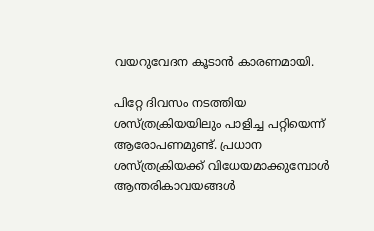വയറുവേദന കൂടാന്‍ കാരണമായി.

പിറ്റേ ദിവസം നടത്തിയ ശസ്ത്രക്രിയയിലും പാളിച്ച പറ്റിയെന്ന് ആരോപണമുണ്ട്. പ്രധാന ശസ്ത്രക്രിയക്ക് വിധേയമാക്കുമ്പോള്‍ ആന്തരികാവയങ്ങള്‍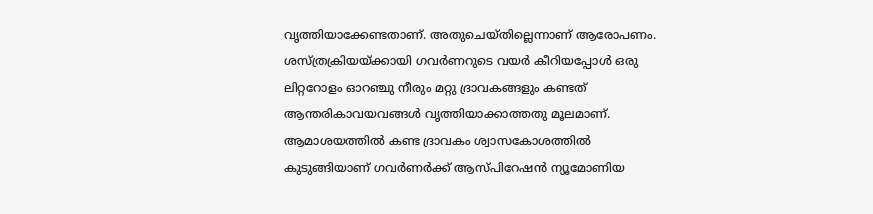വൃത്തിയാക്കേണ്ടതാണ്. അതുചെയ്തില്ലെന്നാണ് ആരോപണം. ശസ്ത്രക്രിയയ്ക്കായി ഗവര്‍ണറുടെ വയര്‍ കീറിയപ്പോള്‍ ഒരു ലിറ്ററോളം ഓറഞ്ചു നീരും മറ്റു ദ്രാവകങ്ങളും കണ്ടത് ആന്തരികാവയവങ്ങള്‍ വൃത്തിയാക്കാത്തതു മൂലമാണ്. ആമാശയത്തില്‍ കണ്ട ദ്രാവകം ശ്വാസകോശത്തില്‍ കുടുങ്ങിയാണ് ഗവര്‍ണര്‍ക്ക് ആസ്പിറേഷന്‍ ന്യൂമോണിയ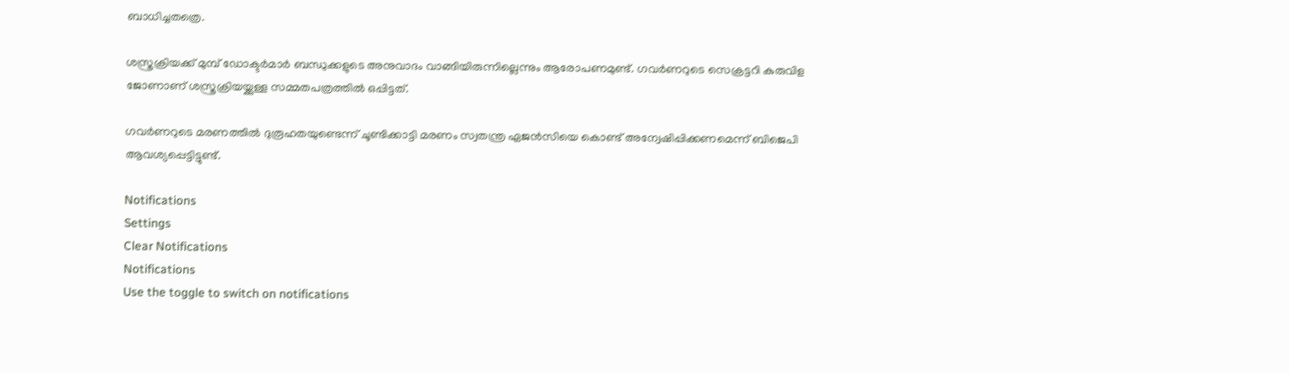ബാധിച്ചതത്രെ.

ശസ്ത്രക്രിയക്ക് മുമ്പ് ഡോക്ടര്‍മാര്‍ ബന്ധുക്കളുടെ അനുവാദം വാങ്ങിയിരുന്നില്ലെന്നും ആരോപണമുണ്ട്. ഗവര്‍ണറുടെ സെക്രട്ടറി കുരുവിള ജോണാണ് ശസ്ത്രക്രിയയ്ക്കുള്ള സമ്മതപത്രത്തില്‍ ഒപ്പിട്ടത്.

ഗവര്‍ണറുടെ മരണത്തില്‍ ദുരൂഹതയുണ്ടെന്ന് ചൂണ്ടിക്കാട്ടി മരണം സ്വതന്ത്ര ഏജന്‍സിയെ കൊണ്ട് അന്വേഷിപ്പിക്കണമെന്ന് ബിജെപി ആവശ്യപ്പെട്ടിട്ടുണ്ട്.

Notifications
Settings
Clear Notifications
Notifications
Use the toggle to switch on notifications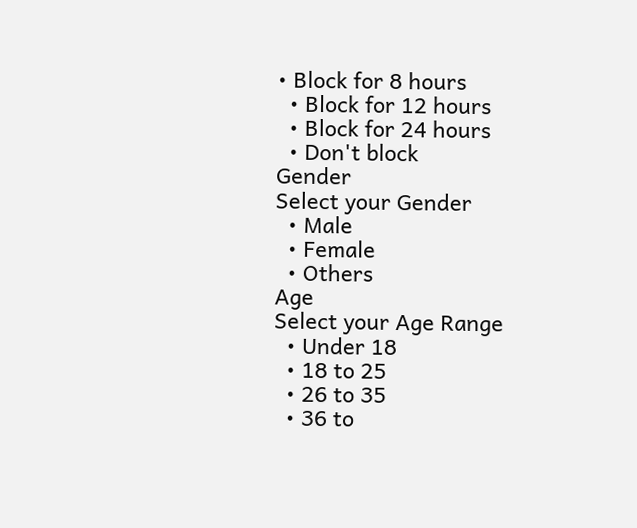• Block for 8 hours
  • Block for 12 hours
  • Block for 24 hours
  • Don't block
Gender
Select your Gender
  • Male
  • Female
  • Others
Age
Select your Age Range
  • Under 18
  • 18 to 25
  • 26 to 35
  • 36 to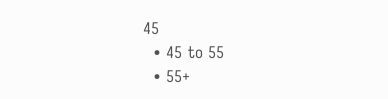45
  • 45 to 55
  • 55+